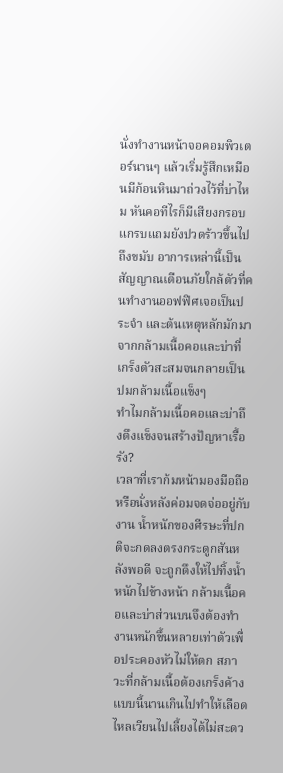นั่งทำงานหน้าจอคอมพิวเตอร์นานๆ แล้วเริ่มรู้สึกเหมือนมีก้อนหินมาถ่วงไว้ที่บ่าไหม หันคอทีไรก็มีเสียงกรอบแกรบแถมยังปวดร้าวขึ้นไปถึงขมับ อาการเหล่านี้เป็นสัญญาณเตือนภัยใกล้ตัวที่คนทำงานออฟฟิศเจอเป็นประจำ และต้นเหตุหลักมักมาจากกล้ามเนื้อคอและบ่าที่เกร็งตัวสะสมจนกลายเป็นปมกล้ามเนื้อแข็งๆ
ทำไมกล้ามเนื้อคอและบ่าถึงตึงแข็งจนสร้างปัญหาเรื้อรัง?
เวลาที่เราก้มหน้ามองมือถือหรือนั่งหลังค่อมจดจ่ออยู่กับงาน น้ำหนักของศีรษะที่ปกติจะกดลงตรงกระดูกสันหลังพอดี จะถูกดึงให้ไปทิ้งน้ำหนักไปข้างหน้า กล้ามเนื้อคอและบ่าส่วนบนจึงต้องทำงานหนักขึ้นหลายเท่าตัวเพื่อประคองหัวไม่ให้ตก สภาวะที่กล้ามเนื้อต้องเกร็งค้างแบบนี้นานเกินไปทำให้เลือดไหลเวียนไปเลี้ยงได้ไม่สะดว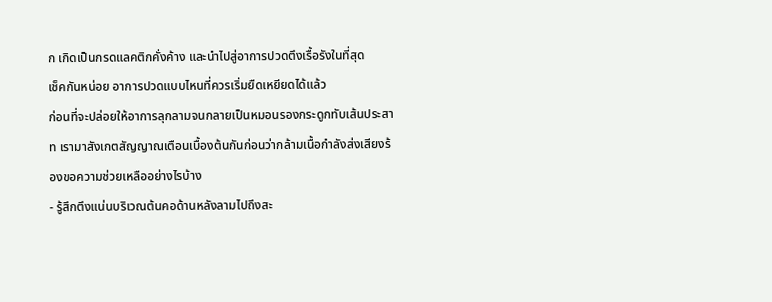ก เกิดเป็นกรดแลคติกคั่งค้าง และนำไปสู่อาการปวดตึงเรื้อรังในที่สุด
เช็คกันหน่อย อาการปวดแบบไหนที่ควรเริ่มยืดเหยียดได้แล้ว
ก่อนที่จะปล่อยให้อาการลุกลามจนกลายเป็นหมอนรองกระดูกทับเส้นประสาท เรามาสังเกตสัญญาณเตือนเบื้องต้นกันก่อนว่ากล้ามเนื้อกำลังส่งเสียงร้องขอความช่วยเหลืออย่างไรบ้าง
- รู้สึกตึงแน่นบริเวณต้นคอด้านหลังลามไปถึงสะ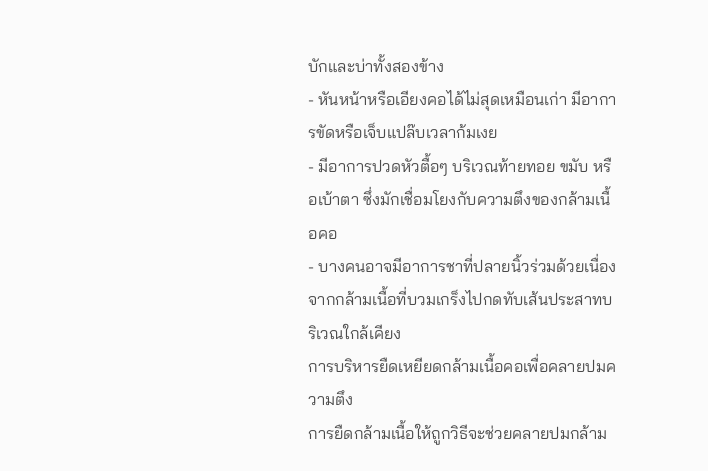บักและบ่าทั้งสองข้าง
- หันหน้าหรือเอียงคอได้ไม่สุดเหมือนเก่า มีอาการขัดหรือเจ็บแปล๊บเวลาก้มเงย
- มีอาการปวดหัวตื้อๆ บริเวณท้ายทอย ขมับ หรือเบ้าตา ซึ่งมักเชื่อมโยงกับความตึงของกล้ามเนื้อคอ
- บางคนอาจมีอาการชาที่ปลายนิ้วร่วมด้วยเนื่องจากกล้ามเนื้อที่บวมเกร็งไปกดทับเส้นประสาทบริเวณใกล้เคียง
การบริหารยืดเหยียดกล้ามเนื้อคอเพื่อคลายปมความตึง
การยืดกล้ามเนื้อให้ถูกวิธีจะช่วยคลายปมกล้าม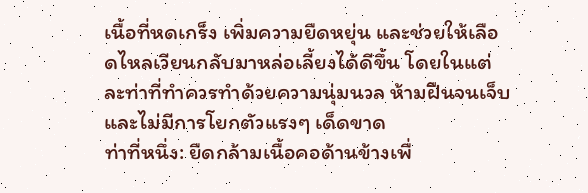เนื้อที่หดเกร็ง เพิ่มความยืดหยุ่น และช่วยให้เลือดไหลเวียนกลับมาหล่อเลี้ยงได้ดีขึ้น โดยในแต่ละท่าที่ทำควรทำด้วยความนุ่มนวล ห้ามฝืนจนเจ็บ และไม่มีการโยกตัวแรงๆ เด็ดขาด
ท่าที่หนึ่ง: ยืดกล้ามเนื้อคอด้านข้างเพื่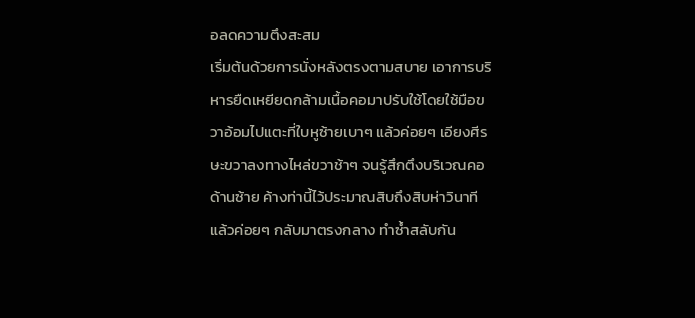อลดความตึงสะสม
เริ่มต้นด้วยการนั่งหลังตรงตามสบาย เอาการบริหารยืดเหยียดกล้ามเนื้อคอมาปรับใช้โดยใช้มือขวาอ้อมไปแตะที่ใบหูซ้ายเบาๆ แล้วค่อยๆ เอียงศีรษะขวาลงทางไหล่ขวาช้าๆ จนรู้สึกตึงบริเวณคอด้านซ้าย ค้างท่านี้ไว้ประมาณสิบถึงสิบห่าวินาทีแล้วค่อยๆ กลับมาตรงกลาง ทำซ้ำสลับกัน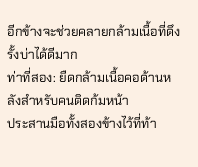อีกข้างจะช่วยคลายกล้ามเนื้อที่ดึงรั้งบ่าได้ดีมาก
ท่าที่สอง: ยืดกล้ามเนื้อคอด้านหลังสำหรับคนติดก้มหน้า
ประสานมือทั้งสองข้างไว้ที่ท้า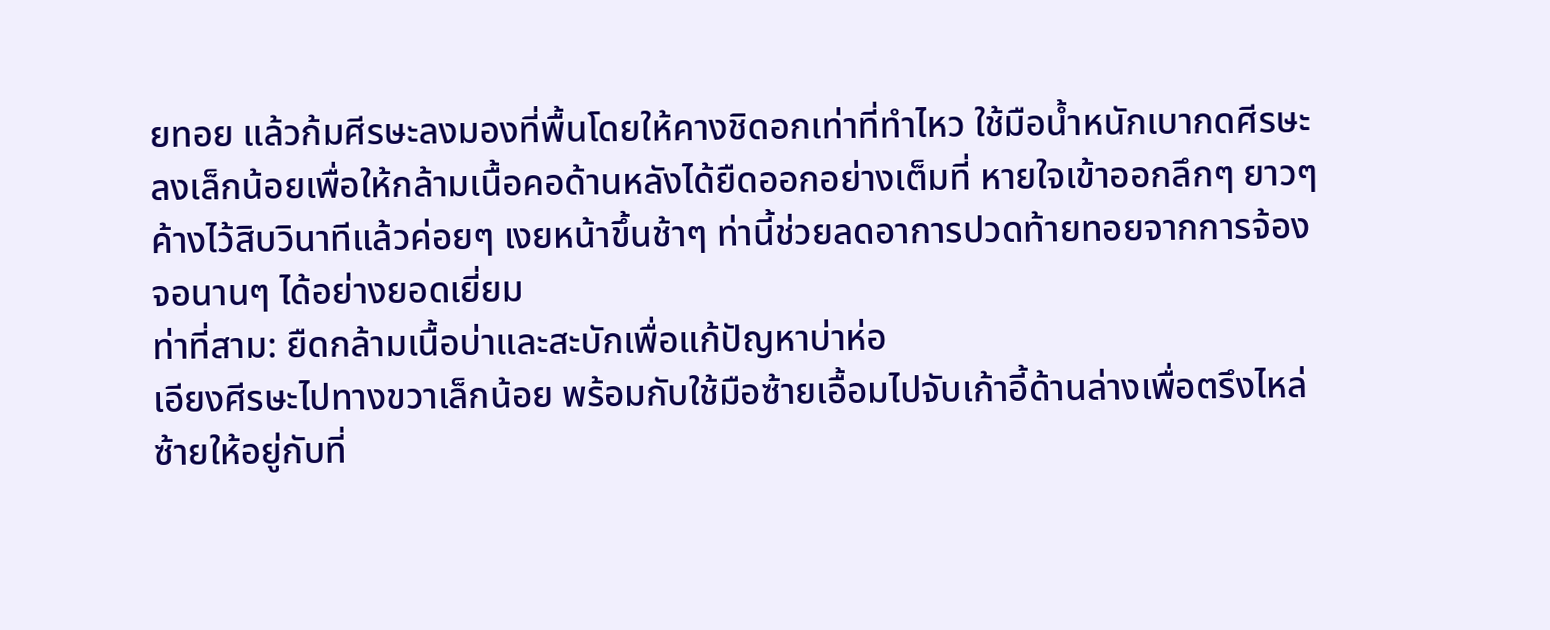ยทอย แล้วก้มศีรษะลงมองที่พื้นโดยให้คางชิดอกเท่าที่ทำไหว ใช้มือน้ำหนักเบากดศีรษะลงเล็กน้อยเพื่อให้กล้ามเนื้อคอด้านหลังได้ยืดออกอย่างเต็มที่ หายใจเข้าออกลึกๆ ยาวๆ ค้างไว้สิบวินาทีแล้วค่อยๆ เงยหน้าขึ้นช้าๆ ท่านี้ช่วยลดอาการปวดท้ายทอยจากการจ้องจอนานๆ ได้อย่างยอดเยี่ยม
ท่าที่สาม: ยืดกล้ามเนื้อบ่าและสะบักเพื่อแก้ปัญหาบ่าห่อ
เอียงศีรษะไปทางขวาเล็กน้อย พร้อมกับใช้มือซ้ายเอื้อมไปจับเก้าอี้ด้านล่างเพื่อตรึงไหล่ซ้ายให้อยู่กับที่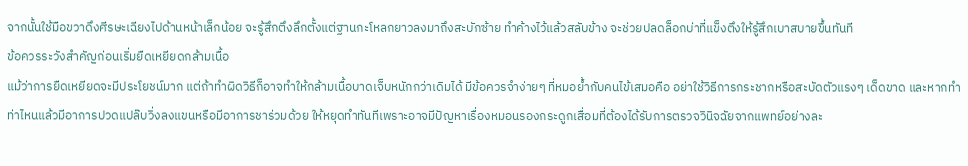จากนั้นใช้มือขวาดึงศีรษะเฉียงไปด้านหน้าเล็กน้อย จะรู้สึกตึงลึกตั้งแต่ฐานกะโหลกยาวลงมาถึงสะบักซ้าย ทำค้างไว้แล้วสลับข้าง จะช่วยปลดล็อกบ่าที่แข็งตึงให้รู้สึกเบาสบายขึ้นทันที
ข้อควรระวังสำคัญก่อนเริ่มยืดเหยียดกล้ามเนื้อ
แม้ว่าการยืดเหยียดจะมีประโยชน์มาก แต่ถ้าทำผิดวิธีก็อาจทำให้กล้ามเนื้อบาดเจ็บหนักกว่าเดิมได้ มีข้อควรจำง่ายๆ ที่หมอย้ำกับคนไข้เสมอคือ อย่าใช้วิธีการกระชากหรือสะบัดตัวแรงๆ เด็ดขาด และหากทำท่าไหนแล้วมีอาการปวดแปล๊บวิ่งลงแขนหรือมีอาการชาร่วมด้วย ให้หยุดทำทันทีเพราะอาจมีปัญหาเรื่องหมอนรองกระดูกเสื่อมที่ต้องได้รับการตรวจวินิจฉัยจากแพทย์อย่างละ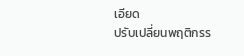เอียด
ปรับเปลี่ยนพฤติกรร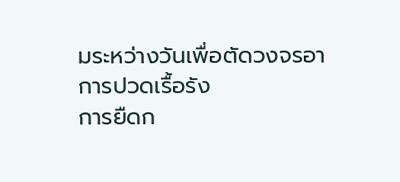มระหว่างวันเพื่อตัดวงจรอาการปวดเรื้อรัง
การยืดก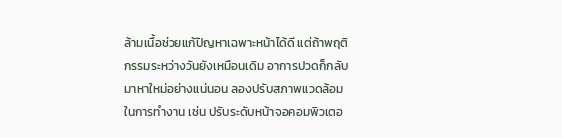ล้ามเนื้อช่วยแก้ปัญหาเฉพาะหน้าได้ดี แต่ถ้าพฤติกรรมระหว่างวันยังเหมือนเดิม อาการปวดก็กลับมาหาใหม่อย่างแน่นอน ลองปรับสภาพแวดล้อมในการทำงาน เช่น ปรับระดับหน้าจอคอมพิวเตอ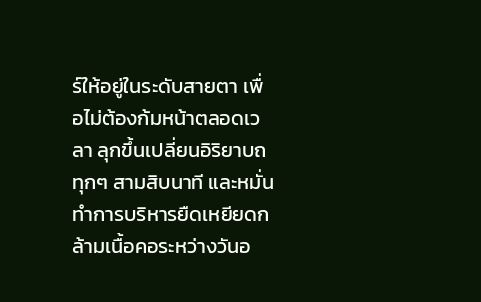ร์ให้อยู่ในระดับสายตา เพื่อไม่ต้องก้มหน้าตลอดเวลา ลุกขึ้นเปลี่ยนอิริยาบถทุกๆ สามสิบนาที และหมั่นทำการบริหารยืดเหยียดกล้ามเนื้อคอระหว่างวันอ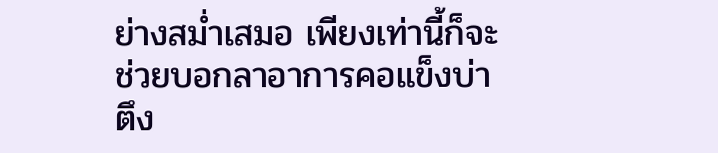ย่างสม่ำเสมอ เพียงเท่านี้ก็จะช่วยบอกลาอาการคอแข็งบ่าตึง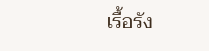เรื้อรัง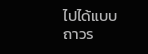ไปได้แบบถาวร